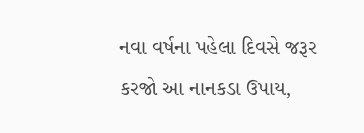નવા વર્ષના પહેલા દિવસે જરૂર કરજો આ નાનકડા ઉપાય,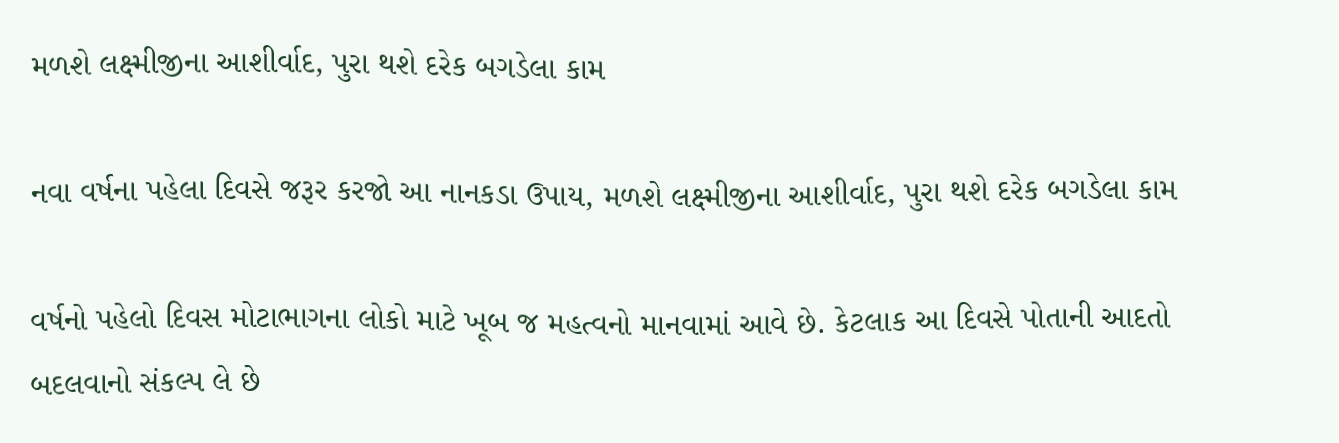મળશે લક્ષ્મીજીના આશીર્વાદ, પુરા થશે દરેક બગડેલા કામ

નવા વર્ષના પહેલા દિવસે જરૂર કરજો આ નાનકડા ઉપાય, મળશે લક્ષ્મીજીના આશીર્વાદ, પુરા થશે દરેક બગડેલા કામ

વર્ષનો પહેલો દિવસ મોટાભાગના લોકો માટે ખૂબ જ મહત્વનો માનવામાં આવે છે. કેટલાક આ દિવસે પોતાની આદતો બદલવાનો સંકલ્પ લે છે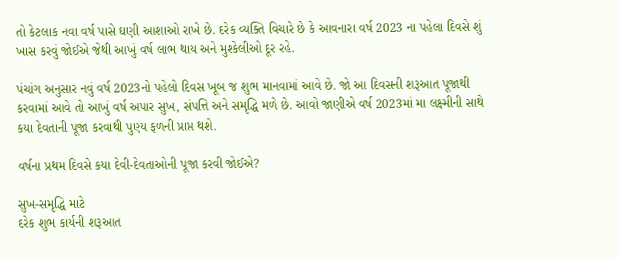તો કેટલાક નવા વર્ષ પાસે ઘણી આશાઓ રાખે છે. દરેક વ્યક્તિ વિચારે છે કે આવનારા વર્ષ 2023 ના પહેલા દિવસે શું ખાસ કરવું જોઈએ જેથી આખું વર્ષ લાભ થાય અને મુશ્કેલીઓ દૂર રહે.

પંચાંગ અનુસાર નવું વર્ષ 2023નો પહેલો દિવસ ખૂબ જ શુભ માનવામાં આવે છે. જો આ દિવસની શરૂઆત પૂજાથી કરવામાં આવે તો આખું વર્ષ અપાર સુખ, સંપત્તિ અને સમૃદ્ધિ મળે છે. આવો જાણીએ વર્ષ 2023માં મા લક્ષ્મીની સાથે કયા દેવતાની પૂજા કરવાથી પુણ્ય ફળની પ્રાપ્ત થશે.

વર્ષના પ્રથમ દિવસે કયા દેવી-દેવતાઓની પૂજા કરવી જોઈએ?

સુખ-સમૃદ્ધિ માટે
દરેક શુભ કાર્યની શરૂઆત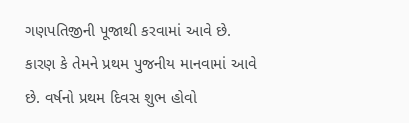ગણપતિજીની પૂજાથી કરવામાં આવે છે. કારણ કે તેમને પ્રથમ પુજનીય માનવામાં આવે છે. વર્ષનો પ્રથમ દિવસ શુભ હોવો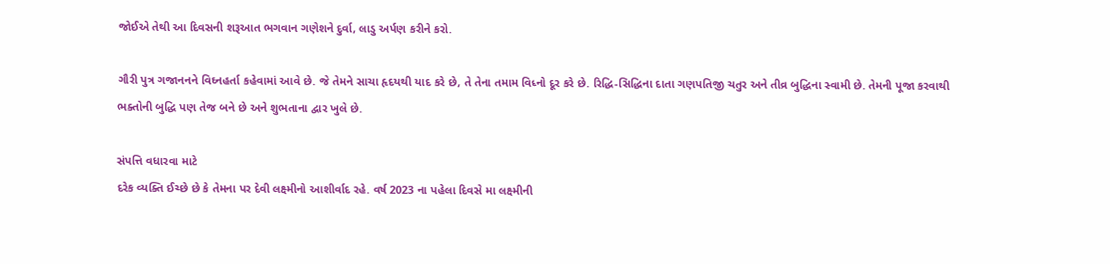જોઈએ તેથી આ દિવસની શરૂઆત ભગવાન ગણેશને દુર્વા, લાડુ અર્પણ કરીને કરો.

ગૌરી પુત્ર ગજાનનને વિઘ્નહર્તા કહેવામાં આવે છે. જે તેમને સાચા હૃદયથી યાદ કરે છે, તે તેના તમામ વિધ્નો દૂર કરે છે. રિદ્ધિ-સિદ્ધિના દાતા ગણપતિજી ચતુર અને તીવ્ર બુદ્ધિના સ્વામી છે. તેમની પૂજા કરવાથી ભક્તોની બુદ્ધિ પણ તેજ બને છે અને શુભતાના દ્વાર ખુલે છે.

સંપત્તિ વધારવા માટે
દરેક વ્યક્તિ ઈચ્છે છે કે તેમના પર દેવી લક્ષ્મીનો આશીર્વાદ રહે. વર્ષ 2023 ના પહેલા દિવસે મા લક્ષ્મીની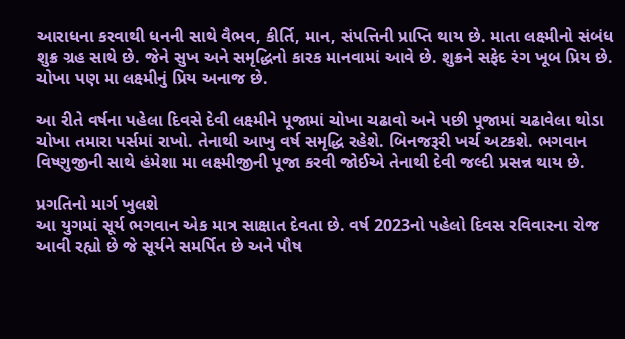આરાધના કરવાથી ધનની સાથે વૈભવ, કીર્તિ, માન, સંપત્તિની પ્રાપ્તિ થાય છે. માતા લક્ષ્મીનો સંબંધ શુક્ર ગ્રહ સાથે છે. જેને સુખ અને સમૃદ્ધિનો કારક માનવામાં આવે છે. શુક્રને સફેદ રંગ ખૂબ પ્રિય છે. ચોખા પણ મા લક્ષ્મીનું પ્રિય અનાજ છે.

આ રીતે વર્ષના પહેલા દિવસે દેવી લક્ષ્મીને પૂજામાં ચોખા ચઢાવો અને પછી પૂજામાં ચઢાવેલા થોડા ચોખા તમારા પર્સમાં રાખો. તેનાથી આખુ વર્ષ સમૃદ્ધિ રહેશે. બિનજરૂરી ખર્ચ અટકશે. ભગવાન વિષ્ણુજીની સાથે હંમેશા મા લક્ષ્મીજીની પૂજા કરવી જોઈએ તેનાથી દેવી જલ્દી પ્રસન્ન થાય છે.

પ્રગતિનો માર્ગ ખુલશે
આ યુગમાં સૂર્ય ભગવાન એક માત્ર સાક્ષાત દેવતા છે. વર્ષ 2023નો પહેલો દિવસ રવિવારના રોજ આવી રહ્યો છે જે સૂર્યને સમર્પિત છે અને પૌષ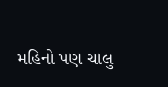મહિનો પણ ચાલુ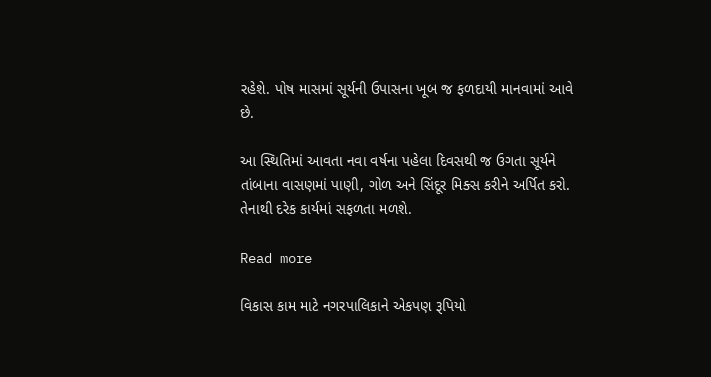રહેશે. પોષ માસમાં સૂર્યની ઉપાસના ખૂબ જ ફળદાયી માનવામાં આવે છે.

આ સ્થિતિમાં આવતા નવા વર્ષના પહેલા દિવસથી જ ઉગતા સૂર્યને તાંબાના વાસણમાં પાણી, ગોળ અને સિંદૂર મિક્સ કરીને અર્પિત કરો. તેનાથી દરેક કાર્યમાં સફળતા મળશે.

Read more

વિકાસ કામ માટે નગરપાલિકાને એકપણ રૂપિયો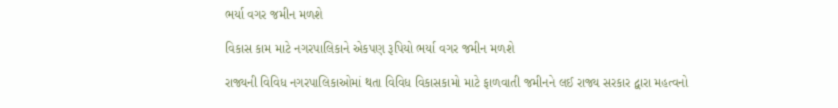ભર્યા વગર જમીન મળશે

વિકાસ કામ માટે નગરપાલિકાને એકપણ રૂપિયો ભર્યા વગર જમીન મળશે

રાજ્યની વિવિધ નગરપાલિકાઓમાં થતા વિવિધ વિકાસકામો માટે ફાળવાતી જમીનને લઈ રાજ્ય સરકાર દ્વારા મહત્વનો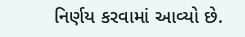નિર્ણય કરવામાં આવ્યો છે.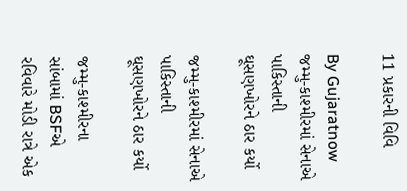11 પ્રકારની વિવિ

By Gujaratnow
જમ્મુ-કાશ્મીરમાં સેનાએ પાકિસ્તાની ઘૂસણખોરને ઠાર કર્યો

જમ્મુ-કાશ્મીરમાં સેનાએ પાકિસ્તાની ઘૂસણખોરને ઠાર કર્યો

જમ્મુ-કાશ્મીરના સાંબામાં BSFએ રવિવારે મોડી રાત્રે એક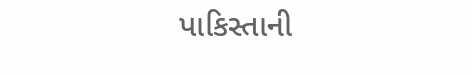પાકિસ્તાની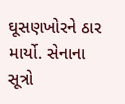ઘૂસણખોરને ઠાર માર્યો. સેનાના સૂત્રો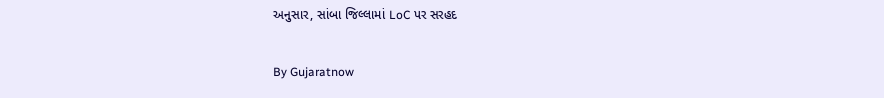અનુસાર, સાંબા જિલ્લામાં LoC પર સરહદ

By Gujaratnow